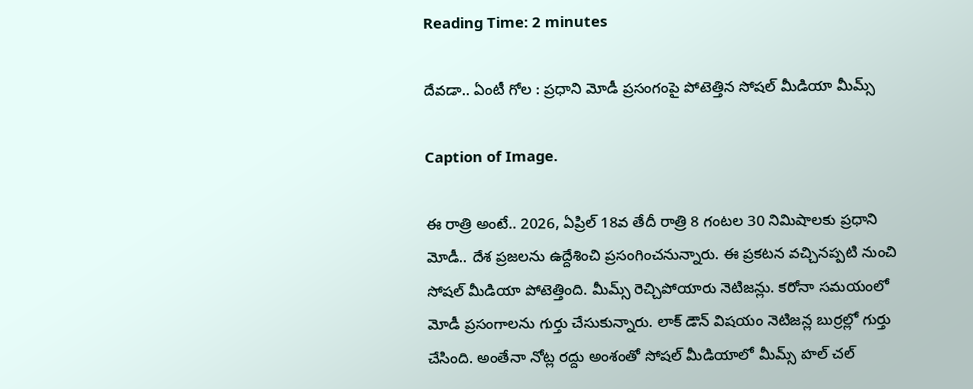Reading Time: 2 minutes

దేవడా.. ఏంటీ గోల : ప్రధాని మోడీ ప్రసంగంపై పోటెత్తిన సోషల్ మీడియా మీమ్స్

Caption of Image.

ఈ రాత్రి అంటే.. 2026, ఏప్రిల్ 18వ తేదీ రాత్రి 8 గంటల 30 నిమిషాలకు ప్రధాని మోడీ.. దేశ ప్రజలను ఉద్దేశించి ప్రసంగించనున్నారు. ఈ ప్రకటన వచ్చినప్పటి నుంచి సోషల్ మీడియా పోటెత్తింది. మీమ్స్ రెచ్చిపోయారు నెటిజన్లు. కరోనా సమయంలో మోడీ ప్రసంగాలను గుర్తు చేసుకున్నారు. లాక్ డౌన్ విషయం నెటిజన్ల బుర్రల్లో గుర్తు చేసింది. అంతేనా నోట్ల రద్దు అంశంతో సోషల్ మీడియాలో మీమ్స్ హల్ చల్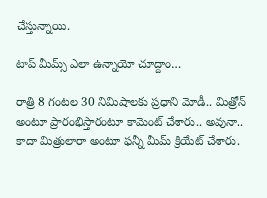చేస్తున్నాయి.

టాప్ మీమ్స్ ఎలా ఉన్నాయో చూద్దాం…

రాత్రి 8 గంటల 30 నిమిషాలకు ప్రధాని మోడీ.. మిత్రోన్ అంటూ ప్రారంభిస్తారంటూ కామెంట్ చేశారు.. అవునా.. కాదా మిత్రులారా అంటూ ఫన్నీ మీమ్ క్రియేట్ చేశారు.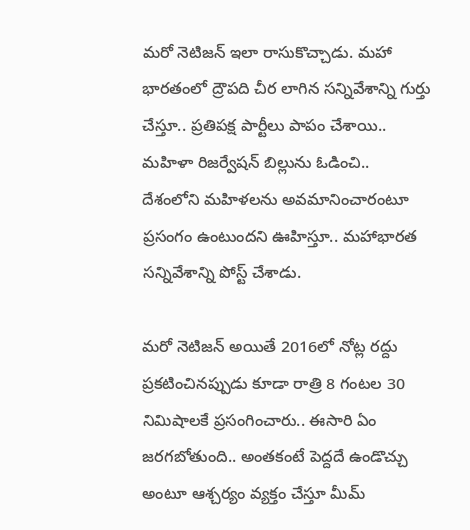మరో నెటిజన్ ఇలా రాసుకొచ్చాడు. మహా భారతంలో ద్రౌపది చీర లాగిన సన్నివేశాన్ని గుర్తు చేస్తూ.. ప్రతిపక్ష పార్టీలు పాపం చేశాయి.. మహిళా రిజర్వేషన్ బిల్లును ఓడించి.. దేశంలోని మహిళలను అవమానించారంటూ ప్రసంగం ఉంటుందని ఊహిస్తూ.. మహాభారత సన్నివేశాన్ని పోస్ట్ చేశాడు.

మరో నెటిజన్ అయితే 2016లో నోట్ల రద్దు ప్రకటించినప్పుడు కూడా రాత్రి 8 గంటల 30 నిమిషాలకే ప్రసంగించారు.. ఈసారి ఏం జరగబోతుంది.. అంతకంటే పెద్దదే ఉండొచ్చు అంటూ ఆశ్చర్యం వ్యక్తం చేస్తూ మీమ్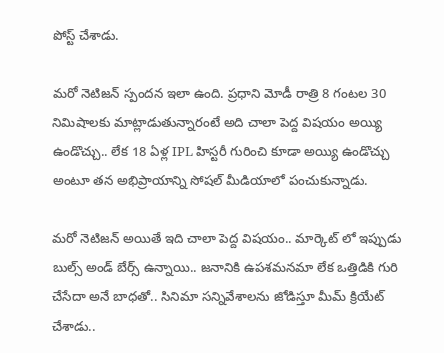పోస్ట్ చేశాడు.

మరో నెటిజన్ స్పందన ఇలా ఉంది. ప్రధాని మోడీ రాత్రి 8 గంటల 30 నిమిషాలకు మాట్లాడుతున్నారంటే అది చాలా పెద్ద విషయం అయ్యి ఉండొచ్చు.. లేక 18 ఏళ్ల IPL హిస్టరీ గురించి కూడా అయ్యి ఉండొచ్చు అంటూ తన అభిప్రాయాన్ని సోషల్ మీడియాలో పంచుకున్నాడు.

మరో నెటిజన్ అయితే ఇది చాలా పెద్ద విషయం.. మార్కెట్ లో ఇప్పుడు బుల్స్ అండ్ బేర్స్ ఉన్నాయి.. జనానికి ఉపశమనమా లేక ఒత్తిడికి గురి చేసేదా అనే బాధతో.. సినిమా సన్నివేశాలను జోడిస్తూ మీమ్ క్రియేట్ చేశాడు..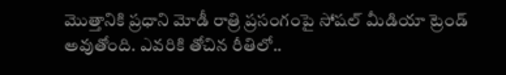మొత్తానికి ప్రధాని మోడీ రాత్రి ప్రసంగంపై సోషల్ మీడియా ట్రెండ్ అవుతోంది. ఎవరికి తోచిన రీతిలో..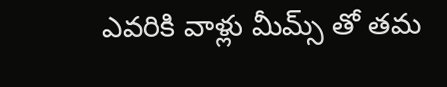ఎవరికి వాళ్లు మీమ్స్ తో తమ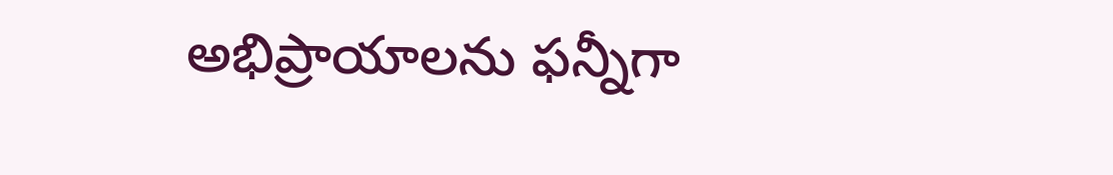అభిప్రాయాలను ఫన్నీగా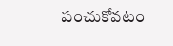పంచుకోవటం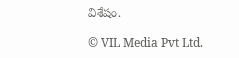విశేషం.

© VIL Media Pvt Ltd.